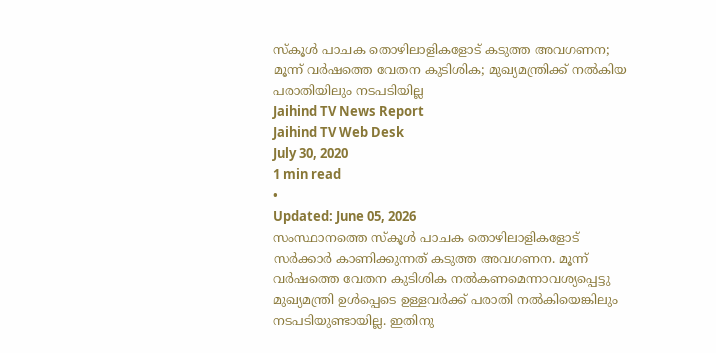സ്കൂൾ പാചക തൊഴിലാളികളോട് കടുത്ത അവഗണന; മൂന്ന് വർഷത്തെ വേതന കുടിശിക; മുഖ്യമന്ത്രിക്ക് നൽകിയ പരാതിയിലും നടപടിയില്ല
Jaihind TV News Report
Jaihind TV Web Desk
July 30, 2020
1 min read
•
Updated: June 05, 2026
സംസ്ഥാനത്തെ സ്കൂൾ പാചക തൊഴിലാളികളോട് സർക്കാർ കാണിക്കുന്നത് കടുത്ത അവഗണന. മൂന്ന് വർഷത്തെ വേതന കുടിശിക നൽകണമെന്നാവശ്യപ്പെട്ടു മുഖ്യമന്ത്രി ഉൾപ്പെടെ ഉള്ളവർക്ക് പരാതി നൽകിയെങ്കിലും നടപടിയുണ്ടായില്ല. ഇതിനു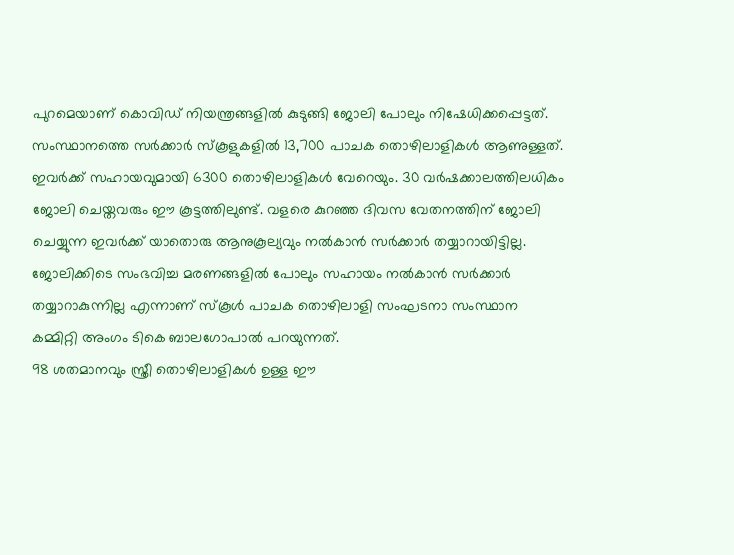പുറമെയാണ് കൊവിഡ് നിയന്ത്രങ്ങളിൽ കുടുങ്ങി ജോലി പോലും നിഷേധിക്കപ്പെട്ടത്.
സംസ്ഥാനത്തെ സർക്കാർ സ്കൂളുകളിൽ 13,700 പാചക തൊഴിലാളികൾ ആണുള്ളത്. ഇവർക്ക് സഹായവുമായി 6300 തൊഴിലാളികൾ വേറെയും. 30 വർഷക്കാലത്തിലധികം ജോലി ചെയ്തവരും ഈ കൂട്ടത്തിലുണ്ട്. വളരെ കുറഞ്ഞ ദിവസ വേതനത്തിന് ജോലി ചെയ്യുന്ന ഇവർക്ക് യാതൊരു ആനുകൂല്യവും നൽകാൻ സർക്കാർ തയ്യാറായിട്ടില്ല. ജോലിക്കിടെ സംഭവിച്ച മരണങ്ങളിൽ പോലും സഹായം നൽകാൻ സർക്കാർ തയ്യാറാകുന്നില്ല എന്നാണ് സ്കൂൾ പാചക തൊഴിലാളി സംഘടനാ സംസ്ഥാന കമ്മിറ്റി അംഗം ടികെ ബാലഗോപാൽ പറയുന്നത്.
98 ശതമാനവും സ്ത്രീ തൊഴിലാളികൾ ഉള്ള ഈ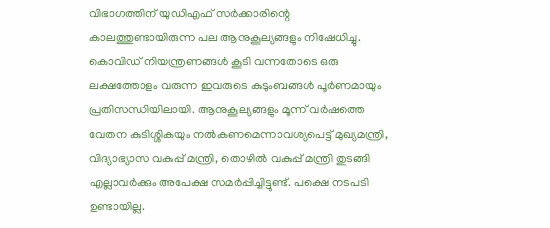വിഭാഗത്തിന് യുഡിഎഫ് സർക്കാരിന്റെ കാലത്തുണ്ടായിരുന്ന പല ആനുകൂല്യങ്ങളും നിഷേധിച്ചു. കൊവിഡ് നിയന്ത്രണങ്ങൾ കൂടി വന്നതോടെ ഒരു ലക്ഷത്തോളം വരുന്ന ഇവരുടെ കുടുംബങ്ങൾ പൂർണമായും പ്രതിസന്ധിയിലായി. ആനുകൂല്യങ്ങളും മൂന്ന് വർഷത്തെ വേതന കുടിശ്ശികയും നൽകണമെന്നാവശ്യപെട്ട് മുഖ്യമന്ത്രി, വിദ്യാഭ്യാസ വകുപ്പ് മന്ത്രി, തൊഴിൽ വകുപ്പ് മന്ത്രി തുടങ്ങി എല്ലാവർക്കും അപേക്ഷ സമർപ്പിച്ചിട്ടുണ്ട്. പക്ഷെ നടപടി ഉണ്ടായില്ല.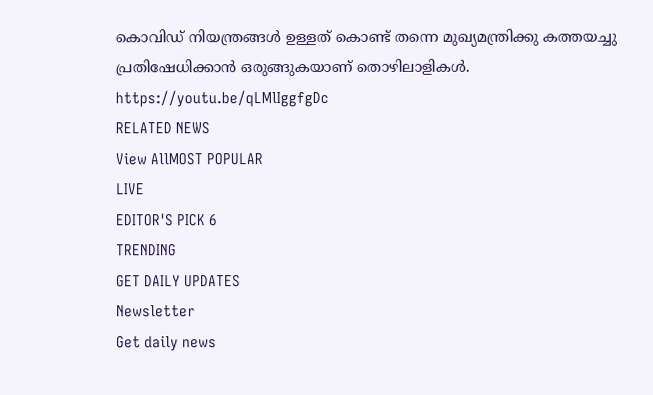കൊവിഡ് നിയന്ത്രങ്ങൾ ഉള്ളത് കൊണ്ട് തന്നെ മുഖ്യമന്ത്രിക്കു കത്തയച്ചു പ്രതിഷേധിക്കാൻ ഒരുങ്ങുകയാണ് തൊഴിലാളികൾ.
https://youtu.be/qLMlIggfgDc
RELATED NEWS
View AllMOST POPULAR
LIVE
EDITOR'S PICK 6
TRENDING
GET DAILY UPDATES
Newsletter
Get daily news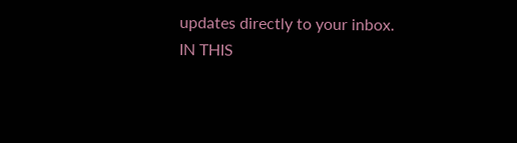updates directly to your inbox.
IN THIS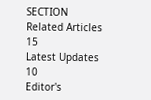SECTION
Related Articles
15
Latest Updates
10
Editor's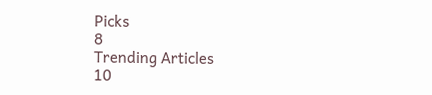Picks
8
Trending Articles
10